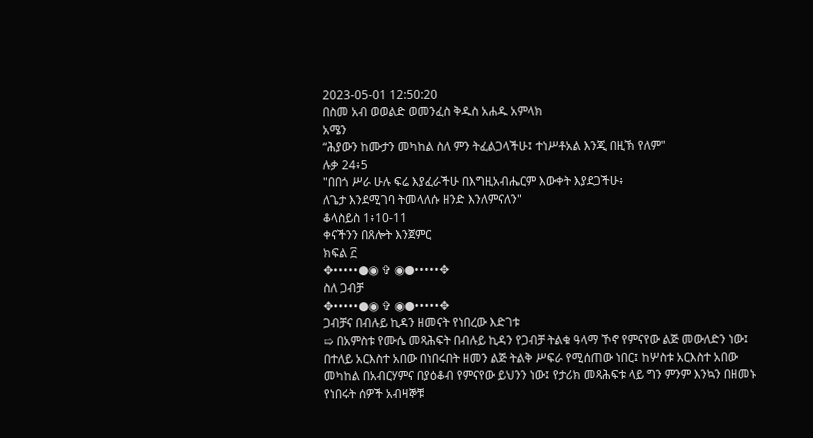2023-05-01 12:50:20
በስመ አብ ወወልድ ወመንፈስ ቅዱስ አሐዱ አምላክ
አሜን
“ሕያውን ከሙታን መካከል ስለ ምን ትፈልጋላችሁ፤ ተነሥቶአል እንጂ በዚኽ የለም"
ሉቃ 24፥5
"በበጎ ሥራ ሁሉ ፍሬ እያፈራችሁ በእግዚአብሔርም እውቀት እያደጋችሁ፥
ለጌታ እንደሚገባ ትመላለሱ ዘንድ እንለምናለን"
ቆላስይስ 1፥10-11
ቀናችንን በጸሎት እንጀምር
ክፍል ፫
✥•••••●◉ ✞ ◉●•••••✥
ስለ ጋብቻ
✥•••••●◉ ✞ ◉●•••••✥
ጋብቻና በብሉይ ኪዳን ዘመናት የነበረው እድገቱ
➯ በአምስቱ የሙሴ መጻሕፍት በብሉይ ኪዳን የጋብቻ ትልቁ ዓላማ ኾኖ የምናየው ልጅ መውለድን ነው፤ በተለይ አርእስተ አበው በነበሩበት ዘመን ልጅ ትልቅ ሥፍራ የሚሰጠው ነበር፤ ከሦስቱ አርእስተ አበው መካከል በአብርሃምና በያዕቆብ የምናየው ይህንን ነው፤ የታሪክ መጻሕፍቱ ላይ ግን ምንም እንኳን በዘመኑ የነበሩት ሰዎች አብዛኞቹ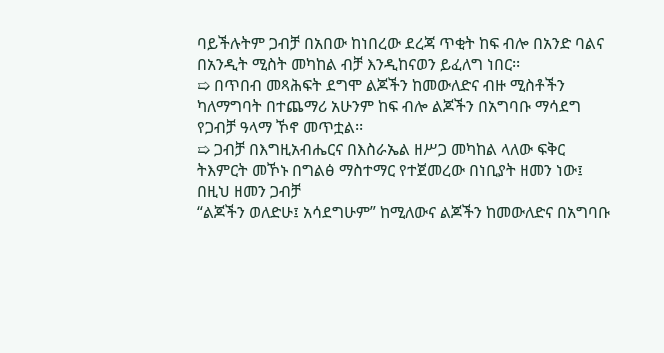ባይችሉትም ጋብቻ በአበው ከነበረው ደረጃ ጥቂት ከፍ ብሎ በአንድ ባልና በአንዲት ሚስት መካከል ብቻ እንዲከናወን ይፈለግ ነበር፡፡
➯ በጥበብ መጻሕፍት ደግሞ ልጆችን ከመውለድና ብዙ ሚስቶችን ካለማግባት በተጨማሪ አሁንም ከፍ ብሎ ልጆችን በአግባቡ ማሳደግ የጋብቻ ዓላማ ኾኖ መጥቷል፡፡
➯ ጋብቻ በእግዚአብሔርና በእስራኤል ዘሥጋ መካከል ላለው ፍቅር ትእምርት መኾኑ በግልፅ ማስተማር የተጀመረው በነቢያት ዘመን ነው፤ በዚህ ዘመን ጋብቻ
“ልጆችን ወለድሁ፤ አሳደግሁም” ከሚለውና ልጆችን ከመውለድና በአግባቡ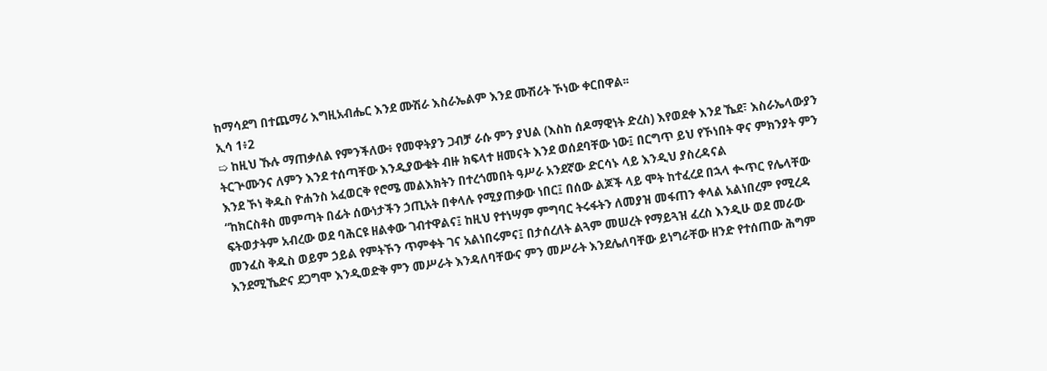ከማሳደግ በተጨማሪ እግዚአብሔር እንደ ሙሽራ እስራኤልም እንደ ሙሽሪት ኾነው ቀርበዋል፡፡
ኢሳ 1፥2
➯ ከዚህ ኹሉ ማጠቃለል የምንችለው፥ የመዋትያን ጋብቻ ራሱ ምን ያህል (እስከ ሰዶማዊነት ድረስ) እየወደቀ እንደ ኼደ፣ እስራኤላውያን ትርጕሙንና ለምን እንደ ተሰጣቸው እንዲያውቁት ብዙ ክፍላተ ዘመናት እንደ ወሰደባቸው ነው፤ በርግጥ ይህ የኾነበት ዋና ምክንያት ምን እንደ ኾነ ቅዱስ ዮሐንስ አፈወርቅ የሮሜ መልእክትን በተረጎመበት ዓሥራ አንደኛው ድርሳኑ ላይ እንዲህ ያስረዳናል
“ከክርስቶስ መምጣት በፊት ሰውነታችን ኃጢአት በቀላሉ የሚያጠቃው ነበር፤ በሰው ልጆች ላይ ሞት ከተፈረደ በኋላ ቊጥር የሌላቸው ፍትወታትም አብረው ወደ ባሕርዩ ዘልቀው ገብተዋልና፤ ከዚህ የተነሣም ምግባር ትሩፋትን ለመያዝ መፋጠን ቀላል አልነበረም የሚረዳ መንፈስ ቅዱስ ወይም ኃይል የምትኾን ጥምቀት ገና አልነበሩምና፤ በታሰረለት ልጓም መሠረት የማይጓዝ ፈረስ እንዲሁ ወደ መራው እንደሚኼድና ደጋግሞ እንዲወድቅ ምን መሥራት እንዳለባቸውና ምን መሥራት እንደሌለባቸው ይነግራቸው ዘንድ የተሰጠው ሕግም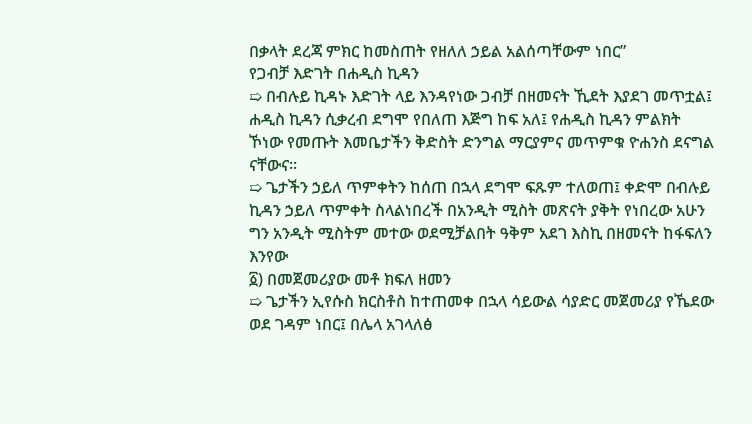በቃላት ደረጃ ምክር ከመስጠት የዘለለ ኃይል አልሰጣቸውም ነበር”
የጋብቻ እድገት በሐዲስ ኪዳን
➯ በብሉይ ኪዳኑ እድገት ላይ እንዳየነው ጋብቻ በዘመናት ኺደት እያደገ መጥቷል፤ ሐዲስ ኪዳን ሲቃረብ ደግሞ የበለጠ እጅግ ከፍ አለ፤ የሐዲስ ኪዳን ምልክት ኾነው የመጡት እመቤታችን ቅድስት ድንግል ማርያምና መጥምቁ ዮሐንስ ደናግል ናቸውና፡፡
➯ ጌታችን ኃይለ ጥምቀትን ከሰጠ በኋላ ደግሞ ፍጹም ተለወጠ፤ ቀድሞ በብሉይ ኪዳን ኃይለ ጥምቀት ስላልነበረች በአንዲት ሚስት መጽናት ያቅት የነበረው አሁን ግን አንዲት ሚስትም መተው ወደሚቻልበት ዓቅም አደገ እስኪ በዘመናት ከፋፍለን እንየው
፩) በመጀመሪያው መቶ ክፍለ ዘመን
➯ ጌታችን ኢየሱስ ክርስቶስ ከተጠመቀ በኋላ ሳይውል ሳያድር መጀመሪያ የኼደው ወደ ገዳም ነበር፤ በሌላ አገላለፅ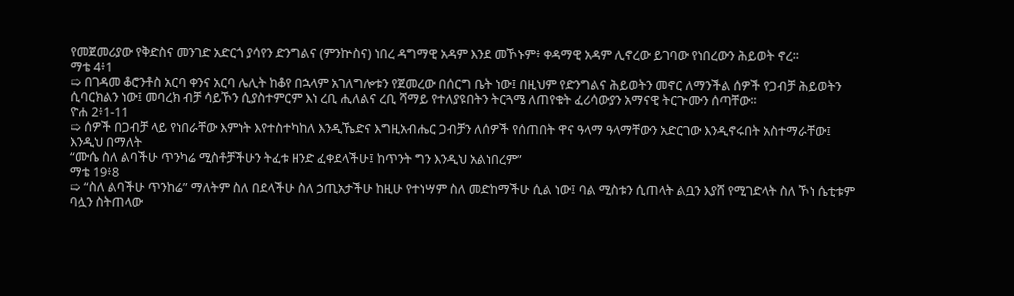የመጀመሪያው የቅድስና መንገድ አድርጎ ያሳየን ድንግልና (ምንኵስና) ነበረ ዳግማዊ አዳም እንደ መኾኑም፥ ቀዳማዊ አዳም ሊኖረው ይገባው የነበረውን ሕይወት ኖረ፡፡
ማቴ 4፥1
➯ በገዳመ ቆሮንቶስ አርባ ቀንና አርባ ሌሊት ከቆየ በኋላም አገለግሎቱን የጀመረው በሰርግ ቤት ነው፤ በዚህም የድንግልና ሕይወትን መኖር ለማንችል ሰዎች የጋብቻ ሕይወትን ሲባርክልን ነው፤ መባረክ ብቻ ሳይኾን ሲያስተምርም እነ ረቢ ሒለልና ረቢ ሻማይ የተለያዩበትን ትርጓሜ ለጠየቁት ፈሪሳውያን አማናዊ ትርጕሙን ሰጣቸው፡፡
ዮሐ 2፥1-11
➯ ሰዎች በጋብቻ ላይ የነበራቸው እምነት እየተስተካከለ እንዲኼድና እግዚአብሔር ጋብቻን ለሰዎች የሰጠበት ዋና ዓላማ ዓላማቸውን አድርገው እንዲኖሩበት አስተማራቸው፤ እንዲህ በማለት
“ሙሴ ስለ ልባችሁ ጥንካሬ ሚስቶቻችሁን ትፈቱ ዘንድ ፈቀደላችሁ፤ ከጥንት ግን እንዲህ አልነበረም”
ማቴ 19፥8
➯ “ስለ ልባችሁ ጥንከሬ” ማለትም ስለ በደላችሁ ስለ ኃጢአታችሁ ከዚሁ የተነሣም ስለ መድከማችሁ ሲል ነው፤ ባል ሚስቱን ሲጠላት ልቧን እያሸ የሚገድላት ስለ ኾነ ሴቲቱም ባሏን ስትጠላው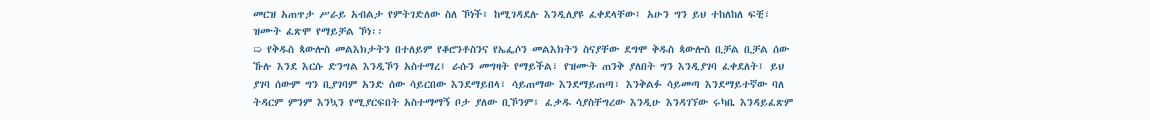መርዝ አጠጥታ ሥራይ አብልታ የምትገድለው ስለ ኾነች፥ ከሚገዳደሉ እንዲለያዩ ፈቀደላቸው፤ አሁን ግን ይህ ተከለከለ ፍቺ፣ ዝሙት ፈጽሞ የማይቻል ኾነ፡፡
➯ የቅዱስ ጳውሎስ መልእክታትን በተለይም የቆሮንቶስንና የኤፌሶን መልእክትን ስናያቸው ደግሞ ቅዱስ ጳውሎስ ቢቻል ቢቻል ሰው ኹሉ እንደ እርሱ ድንግል እንዲኾን አስተማረ፤ ራሱን መግዛት የማይችል፣ የዝሙት ጠንቅ ያለበት ግን እንዲያገባ ፈቀደለት፤ ይህ ያገባ ሰውም ግን ቢያገባም አንድ ሰው ሳይርበው እንደማይበላ፣ ሳይጠማው እንደማይጠጣ፣ እንቅልፉ ሳይመጣ እንደማይተኛው ባለ ትዳርም ምንም እንኳን የሚያርፍበት አስተማማኝ ቦታ ያለው ቢኾንም፥ ፈቃዱ ሳያስቸግረው እንዲሁ እንዳገኘው ሩካቤ እንዳይፈጽም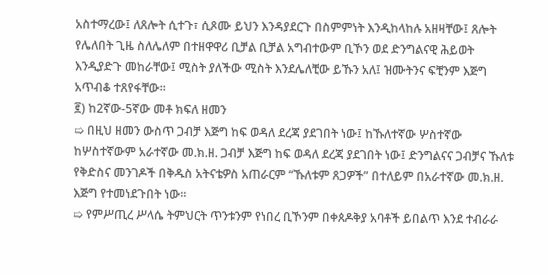አስተማረው፤ ለጸሎት ሲተጉ፣ ሲጾሙ ይህን እንዳያደርጉ በስምምነት እንዲከላከሉ አዘዛቸው፤ ጸሎት የሌለበት ጊዜ ስለሌለም በተዘዋዋሪ ቢቻል ቢቻል አግብተውም ቢኾን ወደ ድንግልናዊ ሕይወት እንዲያድጉ መከራቸው፤ ሚስት ያለችው ሚስት እንደሌለቺው ይኹን አለ፤ ዝሙትንና ፍቺንም እጅግ አጥብቆ ተጸየፋቸው፡፡
፪) ከ2ኛው-5ኛው መቶ ክፍለ ዘመን
➯ በዚህ ዘመን ውስጥ ጋብቻ እጅግ ከፍ ወዳለ ደረጃ ያደገበት ነው፤ ከኹለተኛው ሦስተኛው ከሦስተኛውም አራተኛው መ.ክ.ዘ. ጋብቻ እጅግ ከፍ ወዳለ ደረጃ ያደገበት ነው፤ ድንግልናና ጋብቻና ኹለቱ የቅድስና መንገዶች በቅዱስ አትናቴዎስ አጠራርም “ኹለቱም ጸጋዎች” በተለይም በአራተኛው መ.ክ.ዘ. እጅግ የተመነደጉበት ነው፡፡
➯ የምሥጢረ ሥላሴ ትምህርት ጥንቱንም የነበረ ቢኾንም በቀጰዶቅያ አባቶች ይበልጥ እንደ ተብራራ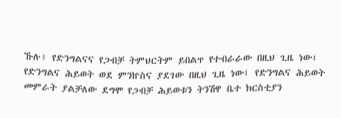ኹሉ፥ የድንግልናና የጋብቻ ትምህርትም ይበልጥ የተብራራው በዚህ ጊዜ ነው፤ የድንግልና ሕይወት ወደ ምንኵስና ያደገው በዚህ ጊዜ ነው፤ የድንግልና ሕይወት መምራት ያልቻለው ደግሞ የጋብቻ ሕይወቱን ትንሽዋ ቤተ ክርስቲያን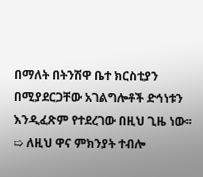በማለት በትንሽዋ ቤተ ክርስቲያን በሚያደርጋቸው አገልግሎቶች ድኅነቱን እንዲፈጽም የተደረገው በዚህ ጊዜ ነው፡፡
➯ ለዚህ ዋና ምክንያት ተብሎ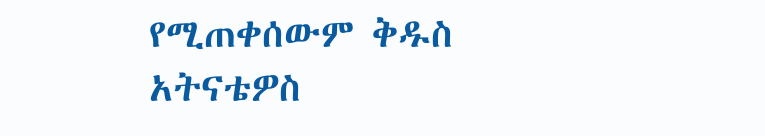የሚጠቀሰውም ቅዱስ አትናቴዎስ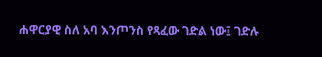ሐዋርያዊ ስለ አባ እንጦንስ የጻፈው ገድል ነው፤ ገድሉ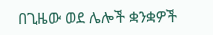በጊዜው ወደ ሌሎች ቋንቋዎች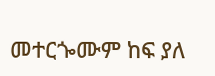መተርጐሙም ከፍ ያለ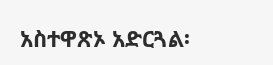አስተዋጽኦ አድርጓል፡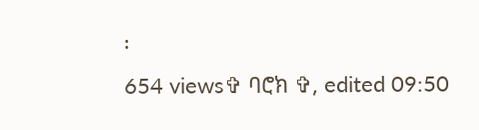፡
654 views✞ ባሮክ ✞, edited 09:50